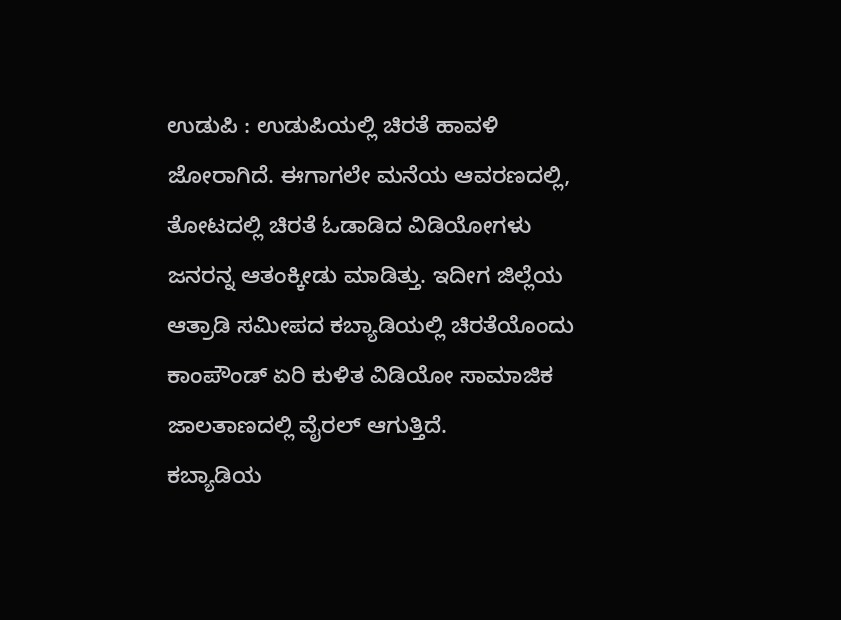ಉಡುಪಿ : ಉಡುಪಿಯಲ್ಲಿ ಚಿರತೆ ಹಾವಳಿ ಜೋರಾಗಿದೆ. ಈಗಾಗಲೇ ಮನೆಯ ಆವರಣದಲ್ಲಿ, ತೋಟದಲ್ಲಿ ಚಿರತೆ ಓಡಾಡಿದ ವಿಡಿಯೋಗಳು ಜನರನ್ನ ಆತಂಕ್ಕೀಡು ಮಾಡಿತ್ತು. ಇದೀಗ ಜಿಲ್ಲೆಯ ಆತ್ರಾಡಿ ಸಮೀಪದ ಕಬ್ಯಾಡಿಯಲ್ಲಿ ಚಿರತೆಯೊಂದು ಕಾಂಪೌಂಡ್ ಏರಿ ಕುಳಿತ ವಿಡಿಯೋ ಸಾಮಾಜಿಕ ಜಾಲತಾಣದಲ್ಲಿ ವೈರಲ್ ಆಗುತ್ತಿದೆ.
ಕಬ್ಯಾಡಿಯ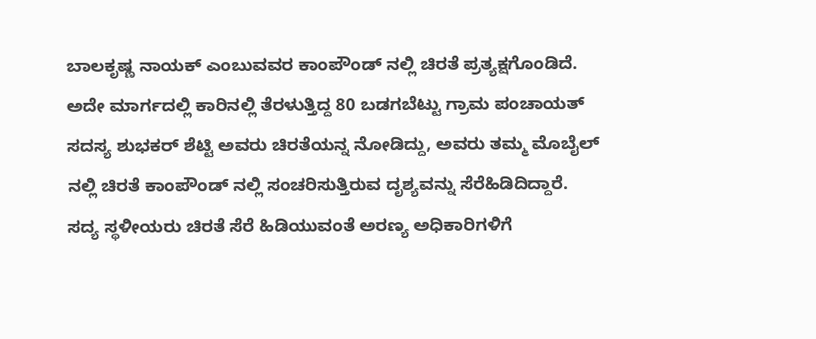ಬಾಲಕೃಷ್ಣ ನಾಯಕ್ ಎಂಬುವವರ ಕಾಂಪೌಂಡ್ ನಲ್ಲಿ ಚಿರತೆ ಪ್ರತ್ಯಕ್ಷಗೊಂಡಿದೆ. ಅದೇ ಮಾರ್ಗದಲ್ಲಿ ಕಾರಿನಲ್ಲಿ ತೆರಳುತ್ತಿದ್ದ 80 ಬಡಗಬೆಟ್ಟು ಗ್ರಾಮ ಪಂಚಾಯತ್ ಸದಸ್ಯ ಶುಭಕರ್ ಶೆಟ್ಟಿ ಅವರು ಚಿರತೆಯನ್ನ ನೋಡಿದ್ದು, ಅವರು ತಮ್ಮ ಮೊಬೈಲ್ ನಲ್ಲಿ ಚಿರತೆ ಕಾಂಪೌಂಡ್ ನಲ್ಲಿ ಸಂಚರಿಸುತ್ತಿರುವ ದೃಶ್ಯವನ್ನು ಸೆರೆಹಿಡಿದಿದ್ದಾರೆ.
ಸದ್ಯ ಸ್ಥಳೀಯರು ಚಿರತೆ ಸೆರೆ ಹಿಡಿಯುವಂತೆ ಅರಣ್ಯ ಅಧಿಕಾರಿಗಳಿಗೆ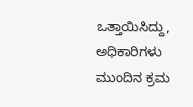ಒತ್ತಾಯಿಸಿದ್ದು, ಅಧಿಕಾರಿಗಳು ಮುಂದಿನ ಕ್ರಮ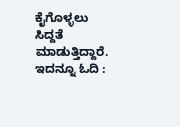ಕೈಗೊಳ್ಳಲು ಸಿದ್ದತೆ ಮಾಡುತ್ತಿದ್ದಾರೆ.
ಇದನ್ನೂ ಓದಿ :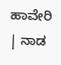ಹಾವೇರಿ | ನಾಡ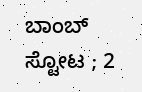ಬಾಂಬ್ ಸ್ಟೋಟ ; 2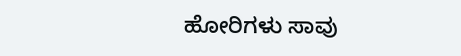ಹೋರಿಗಳು ಸಾವು